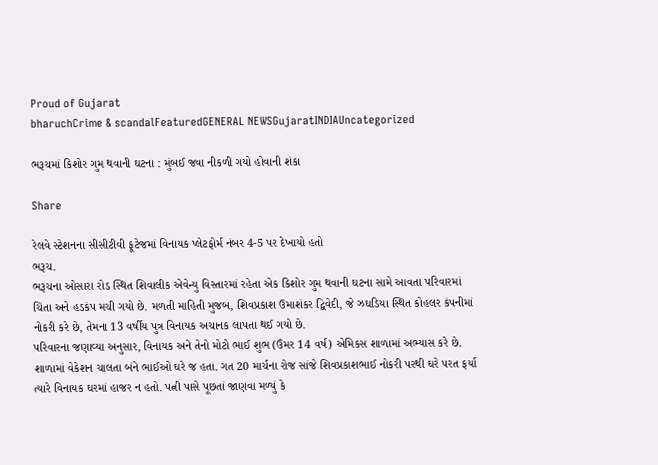Proud of Gujarat
bharuchCrime & scandalFeaturedGENERAL NEWSGujaratINDIAUncategorized

ભરૂચમાં કિશોર ગુમ થવાની ઘટના : મુંબઈ જવા નીકળી ગયો હોવાની શંકા

Share

રેલવે સ્ટેશનના સીસીટીવી ફૂટેજમાં વિનાયક પ્લેટફોર્મ નંબર 4-5 પર દેખાયો હતો
ભરૂચ.
ભરૂચના ઓસારા રોડ સ્થિત શિવાલીક એવેન્યુ વિસ્તારમાં રહેતા એક કિશોર ગુમ થવાની ઘટના સામે આવતા પરિવારમાં ચિંતા અને હડકંપ મચી ગયો છે. મળતી માહિતી મુજબ, શિવપ્રકાશ ઉમાશંકર દ્વિવેદી, જે ઝઘડિયા સ્થિત કોહલર કંપનીમાં નોકરી કરે છે, તેમના 13 વર્ષીય પુત્ર વિનાયક અચાનક લાપતા થઈ ગયો છે.
પરિવારના જણાવ્યા અનુસાર, વિનાયક અને તેનો મોટો ભાઈ શુભ (ઉંમર 14 વર્ષ) એમિકસ શાળામાં અભ્યાસ કરે છે. શાળામાં વેકેશન ચાલતા બંને ભાઈઓ ઘરે જ હતા. ગત 20 માર્ચના રોજ સાંજે શિવપ્રકાશભાઈ નોકરી પરથી ઘરે પરત ફર્યા ત્યારે વિનાયક ઘરમાં હાજર ન હતો. પત્ની પાસે પૂછતાં જાણવા મળ્યું કે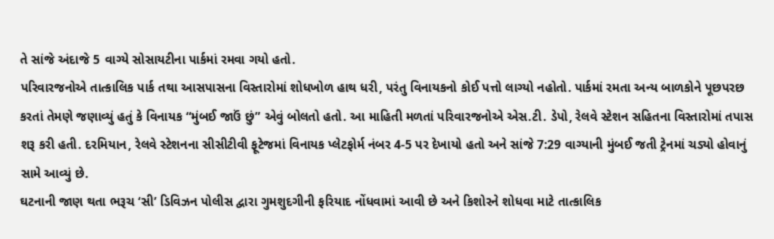તે સાંજે અંદાજે 5 વાગ્યે સોસાયટીના પાર્કમાં રમવા ગયો હતો.
પરિવારજનોએ તાત્કાલિક પાર્ક તથા આસપાસના વિસ્તારોમાં શોધખોળ હાથ ધરી, પરંતુ વિનાયકનો કોઈ પત્તો લાગ્યો નહોતો. પાર્કમાં રમતા અન્ય બાળકોને પૂછપરછ કરતાં તેમણે જણાવ્યું હતું કે વિનાયક “મુંબઈ જાઉં છું” એવું બોલતો હતો. આ માહિતી મળતાં પરિવારજનોએ એસ.ટી. ડેપો, રેલવે સ્ટેશન સહિતના વિસ્તારોમાં તપાસ શરૂ કરી હતી. દરમિયાન, રેલવે સ્ટેશનના સીસીટીવી ફૂટેજમાં વિનાયક પ્લેટફોર્મ નંબર 4-5 પર દેખાયો હતો અને સાંજે 7:29 વાગ્યાની મુંબઈ જતી ટ્રેનમાં ચડ્યો હોવાનું સામે આવ્યું છે.
ઘટનાની જાણ થતા ભરૂચ ‘સી’ ડિવિઝન પોલીસ દ્વારા ગુમશુદગીની ફરિયાદ નોંધવામાં આવી છે અને કિશોરને શોધવા માટે તાત્કાલિક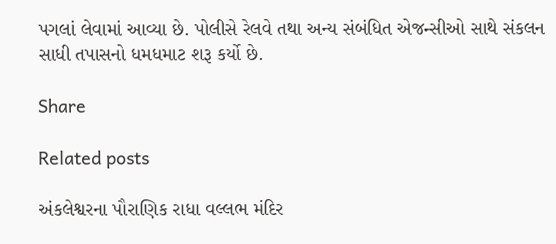પગલાં લેવામાં આવ્યા છે. પોલીસે રેલવે તથા અન્ય સંબંધિત એજન્સીઓ સાથે સંકલન સાધી તપાસનો ધમધમાટ શરૂ કર્યો છે.

Share

Related posts

અંકલેશ્વરના પૌરાણિક રાધા વલ્લભ મંદિર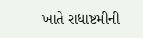ખાતે રાધાષ્ટમીની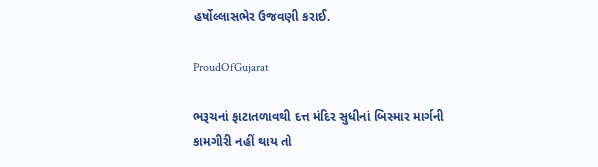હર્ષોલ્લાસભેર ઉજવણી કરાઈ.

ProudOfGujarat

ભરૂચનાં ફાટાતળાવથી દત્ત મંદિર સુધીનાં બિસ્માર માર્ગની કામગીરી નહીં થાય તો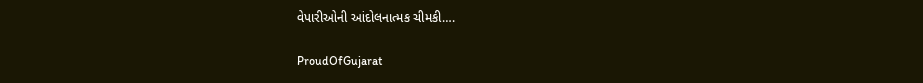વેપારીઓની આંદોલનાત્મક ચીમકી….

ProudOfGujarat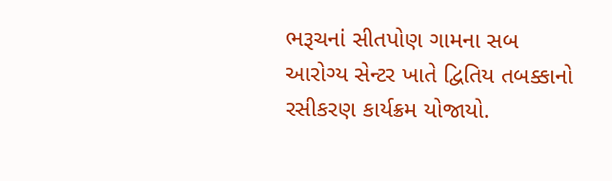ભરૂચનાં સીતપોણ ગામના સબ આરોગ્ય સેન્ટર ખાતે દ્વિતિય તબક્કાનો રસીકરણ કાર્યક્રમ યોજાયો.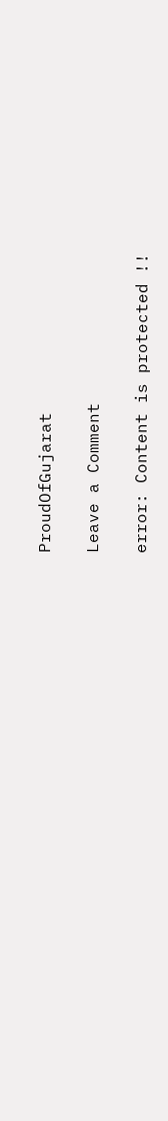ProudOfGujarat

Leave a Comment

error: Content is protected !!